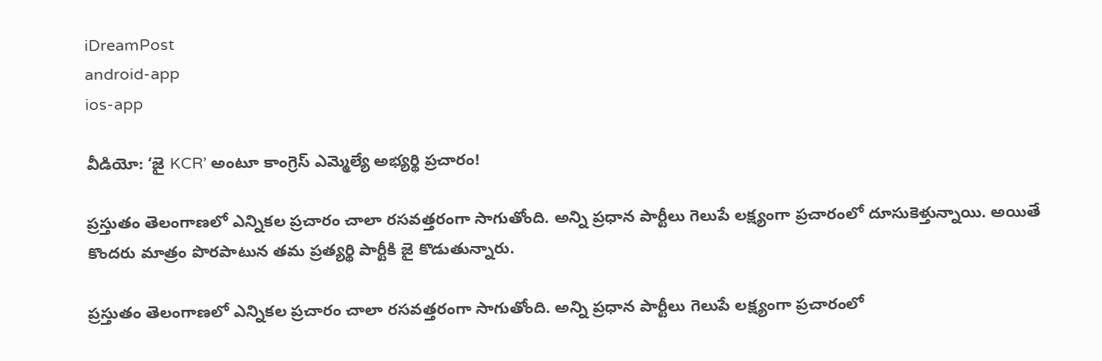iDreamPost
android-app
ios-app

వీడియో: ‘జై KCR’ అంటూ కాంగ్రెస్ ఎమ్మెల్యే అభ్యర్థి ప్రచారం!

ప్రస్తుతం తెలంగాణలో ఎన్నికల ప్రచారం చాలా రసవత్తరంగా సాగుతోంది. అన్ని ప్రధాన పార్టీలు గెలుపే లక్ష్యంగా ప్రచారంలో దూసుకెళ్తున్నాయి. అయితే కొందరు మాత్రం పొరపాటున తమ ప్రత్యర్థి పార్టీకి జై కొడుతున్నారు.

ప్రస్తుతం తెలంగాణలో ఎన్నికల ప్రచారం చాలా రసవత్తరంగా సాగుతోంది. అన్ని ప్రధాన పార్టీలు గెలుపే లక్ష్యంగా ప్రచారంలో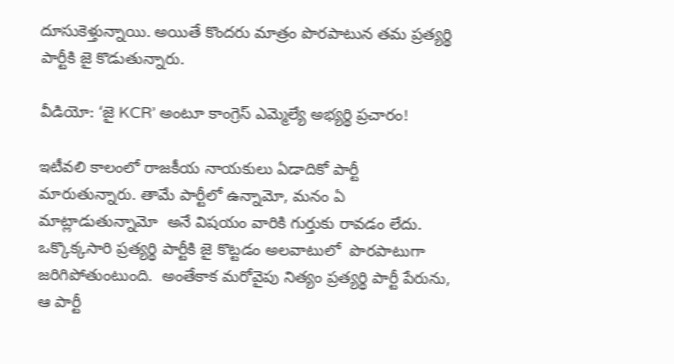దూసుకెళ్తున్నాయి. అయితే కొందరు మాత్రం పొరపాటున తమ ప్రత్యర్థి పార్టీకి జై కొడుతున్నారు.

వీడియో: ‘జై KCR’ అంటూ కాంగ్రెస్ ఎమ్మెల్యే అభ్యర్థి ప్రచారం!

ఇటీవలి కాలంలో రాజకీయ నాయకులు ఏడాదికో పార్టీ మారుతున్నారు. తామే పార్టీలో ఉన్నామో, మనం ఏ మాట్లాడుతున్నామో  అనే విషయం వారికి గుర్తుకు రావడం లేదు. ఒక్కొక్కసారి ప్రత్యర్థి పార్టీకి జై కొట్టడం అలవాటులో  పొరపాటుగా జరిగిపోతుంటుంది.  అంతేకాక మరోవైపు నిత్యం ప్రత్యర్థి పార్టీ పేరును, ఆ పార్టీ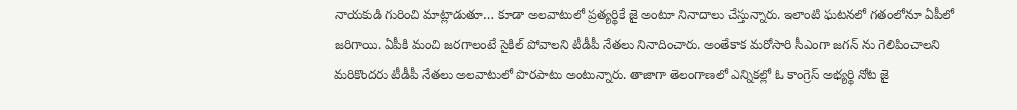నాయకుడి గురించి మాట్లాడుతూ… కూడా అలవాటులో ప్రత్యర్థికే జై అంటూ నినాదాలు చేస్తున్నారు. ఇలాంటి ఘటనలో గతంలోనూ ఏపీలో జరిగాయి. ఏపీకి మంచి జరగాలంటే సైకిల్ పోవాలని టీడీపీ నేతలు నినాదించారు. అంతేకాక మరోసారి సీఎంగా జగన్ ను గెలిపించాలని మరికొందరు టీడీపీ నేతలు అలవాటులో పొరపాటు అంటున్నారు. తాజాగా తెలంగాణలో ఎన్నికల్లో ఓ కాంగ్రెస్ అభ్యర్థి నోట జై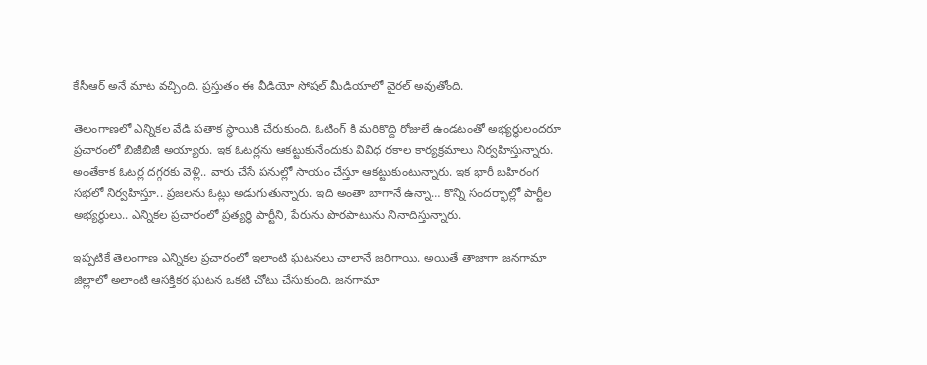కేసీఆర్ అనే మాట వచ్చింది. ప్రస్తుతం ఈ వీడియో సోషల్ మీడియాలో వైరల్ అవుతోంది.

తెలంగాణలో ఎన్నికల వేడి పతాక స్థాయికి చేరుకుంది. ఓటింగ్ కి మరికొద్ది రోజులే ఉండటంతో అభ్యర్థులందరూ ప్రచారంలో బిజీబిజీ అయ్యారు. ఇక ఓటర్లను ఆకట్టుకునేందుకు వివిధ రకాల కార్యక్రమాలు నిర్వహిస్తున్నారు. అంతేకాక ఓటర్ల దగ్గరకు వెళ్లి.. వారు చేసే పనుల్లో సాయం చేస్తూ ఆకట్టుకుంటున్నారు. ఇక భారీ బహిరంగ సభలో నిర్వహిస్తూ.. ప్రజలను ఓట్లు అడుగుతున్నారు. ఇది అంతా బాగానే ఉన్నా… కొన్ని సందర్భాల్లో పార్టీల అభ్యర్థులు.. ఎన్నికల ప్రచారంలో ప్రత్యర్థి పార్టీని, పేరును పొరపాటును నినాదిస్తున్నారు.

ఇప్పటికే తెలంగాణ ఎన్నికల ప్రచారంలో ఇలాంటి ఘటనలు చాలానే జరిగాయి. అయితే తాజాగా జనగామా జిల్లాలో అలాంటి ఆసక్తికర ఘటన ఒకటి చోటు చేసుకుంది. జనగామా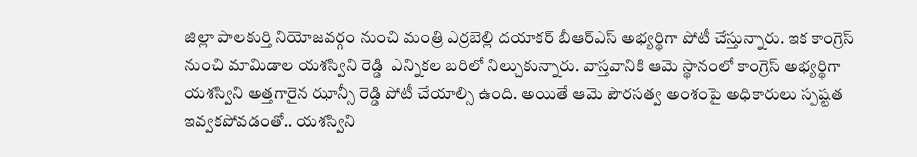జిల్లా పాలకుర్తి నియోజవర్గం నుంచి మంత్రి ఎర్రబెల్లి దయాకర్ బీఆర్ఎస్ అభ్యర్థిగా పోటీ చేస్తున్నారు. ఇక కాంగ్రెస్ నుంచి మామిడాల యశస్విని రెడ్డి  ఎన్నికల బరిలో నిల్చుకున్నారు. వాస్తవానికి ఆమె స్థానంలో కాంగ్రెస్ అభ్యర్థిగా యశస్విని అత్తగారైన ఝాన్సీ రెడ్డి పోటీ చేయాల్సి ఉంది. అయితే ఆమె పౌరసత్వ అంశంపై అధికారులు స్పష్టత ఇవ్వకపోవడంతో.. యశస్విని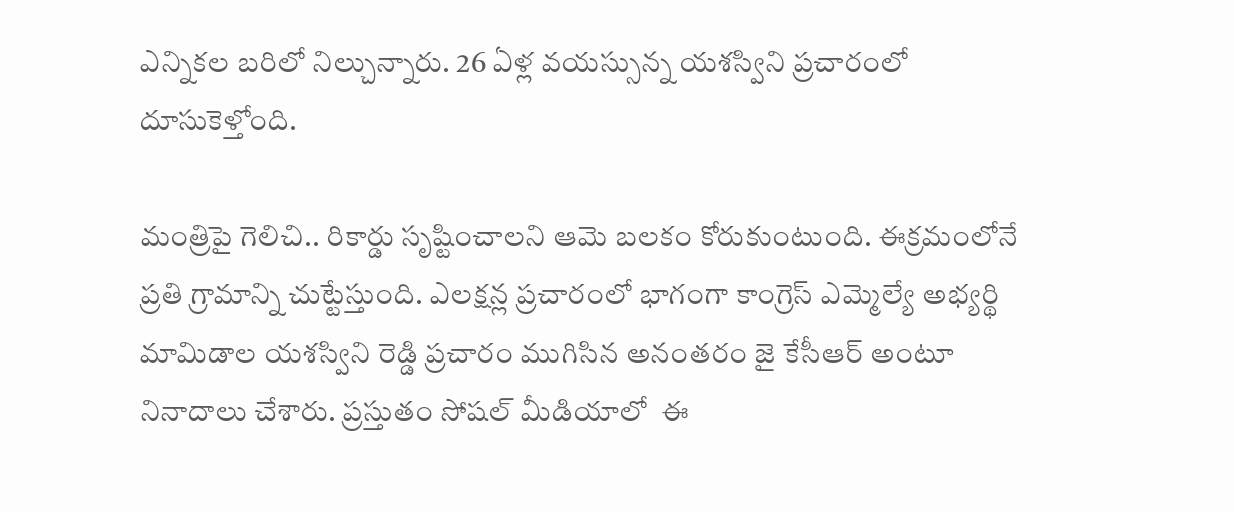ఎన్నికల బరిలో నిల్చున్నారు. 26 ఏళ్ల వయస్సున్న యశస్విని ప్రచారంలో  దూసుకెళ్తోంది.

మంత్రిపై గెలిచి.. రికార్డు సృష్టించాలని ఆమె బలకం కోరుకుంటుంది. ఈక్రమంలోనే ప్రతి గ్రామాన్ని చుట్టేస్తుంది. ఎలక్షన్ల ప్రచారంలో భాగంగా కాంగ్రెస్ ఎమ్మెల్యే అభ్యర్థి మామిడాల యశస్విని రెడ్డి ప్రచారం ముగిసిన అనంతరం జై కేసీఆర్ అంటూ నినాదాలు చేశారు. ప్రస్తుతం సోషల్ మీడియాలో  ఈ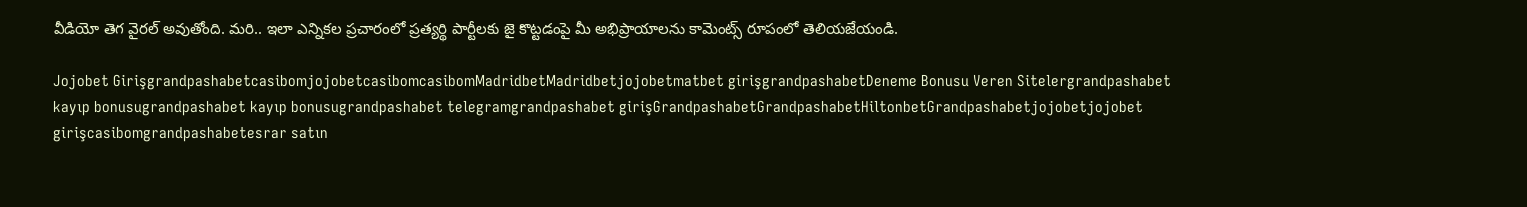వీడియో తెగ వైరల్ అవుతోంది. మరి.. ఇలా ఎన్నికల ప్రచారంలో ప్రత్యర్థి పార్టీలకు జై కొట్టడంపై మీ అభిప్రాయాలను కామెంట్స్ రూపంలో తెలియజేయండి.

Jojobet GirişgrandpashabetcasibomjojobetcasibomcasibomMadridbetMadridbetjojobetmatbet girişgrandpashabetDeneme Bonusu Veren Sitelergrandpashabet kayıp bonusugrandpashabet kayıp bonusugrandpashabet telegramgrandpashabet girişGrandpashabetGrandpashabetHiltonbetGrandpashabetjojobetjojobet girişcasibomgrandpashabetesrar satın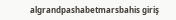algrandpashabetmarsbahis giriş